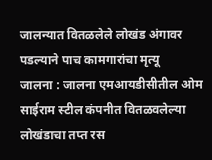जालन्यात वितळलेले लोखंड अंगावर पडल्याने पाच कामगारांचा मृत्यू
जालना : जालना एमआयडीसीतील ओम साईराम स्टील कंपनीत वितळवलेल्या लोखंडाचा तप्त रस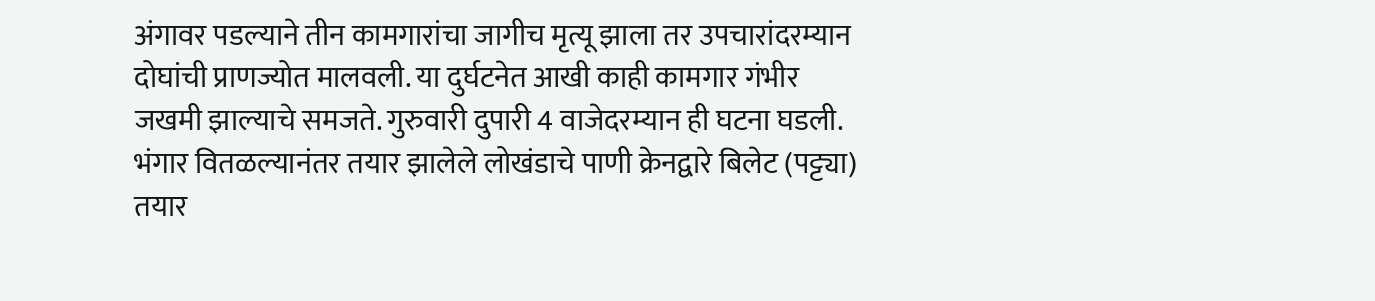अंगावर पडल्याने तीन कामगारांचा जागीच मृत्यू झाला तर उपचारांदरम्यान दोघांची प्राणज्योत मालवली. या दुर्घटनेत आखी काही कामगार गंभीर जखमी झाल्याचे समजते. गुरुवारी दुपारी 4 वाजेदरम्यान ही घटना घडली. भंगार वितळल्यानंतर तयार झालेले लोखंडाचे पाणी क्रेनद्वारे बिलेट (पट्ट्या) तयार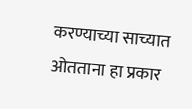करण्याच्या साच्यात ओतताना हा प्रकार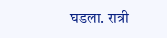घडला. रात्री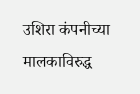उशिरा कंपनीच्या मालकाविरुद्ध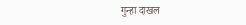गुन्हा दाखल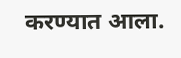करण्यात आला.